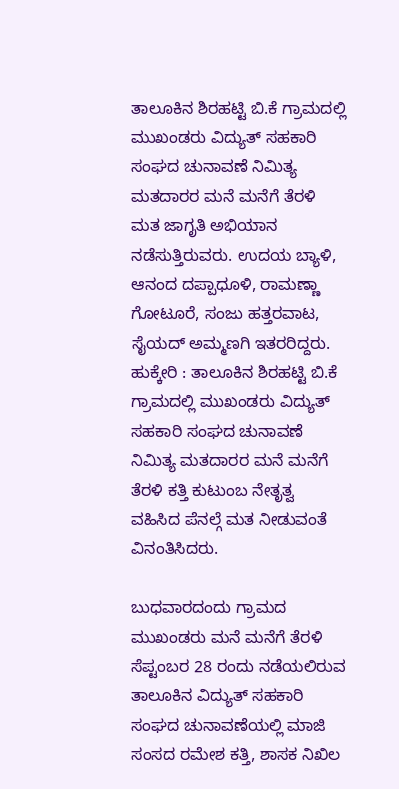ತಾಲೂಕಿನ ಶಿರಹಟ್ಟಿ ಬಿ.ಕೆ ಗ್ರಾಮದಲ್ಲಿ ಮುಖಂಡರು ವಿದ್ಯುತ್ ಸಹಕಾರಿ ಸಂಘದ ಚುನಾವಣೆ ನಿಮಿತ್ಯ ಮತದಾರರ ಮನೆ ಮನೆಗೆ ತೆರಳಿ ಮತ ಜಾಗೃತಿ ಅಭಿಯಾನ ನಡೆಸುತ್ತಿರುವರು. ಉದಯ ಬ್ಯಾಳಿ, ಆನಂದ ದಪ್ಪಾಧೂಳಿ, ರಾಮಣ್ಣಾ ಗೋಟೂರೆ, ಸಂಜು ಹತ್ತರವಾಟ, ಸೈಯದ್ ಅಮ್ಮಣಗಿ ಇತರರಿದ್ದರು.
ಹುಕ್ಕೇರಿ : ತಾಲೂಕಿನ ಶಿರಹಟ್ಟಿ ಬಿ.ಕೆ ಗ್ರಾಮದಲ್ಲಿ ಮುಖಂಡರು ವಿದ್ಯುತ್ ಸಹಕಾರಿ ಸಂಘದ ಚುನಾವಣೆ ನಿಮಿತ್ಯ ಮತದಾರರ ಮನೆ ಮನೆಗೆ ತೆರಳಿ ಕತ್ತಿ ಕುಟುಂಬ ನೇತೃತ್ವ ವಹಿಸಿದ ಪೆನಲ್ಗೆ ಮತ ನೀಡುವಂತೆ ವಿನಂತಿಸಿದರು.

ಬುಧವಾರದಂದು ಗ್ರಾಮದ ಮುಖಂಡರು ಮನೆ ಮನೆಗೆ ತೆರಳಿ ಸೆಪ್ಟಂಬರ 28 ರಂದು ನಡೆಯಲಿರುವ ತಾಲೂಕಿನ ವಿದ್ಯುತ್ ಸಹಕಾರಿ ಸಂಘದ ಚುನಾವಣೆಯಲ್ಲಿ ಮಾಜಿ ಸಂಸದ ರಮೇಶ ಕತ್ತಿ, ಶಾಸಕ ನಿಖಿಲ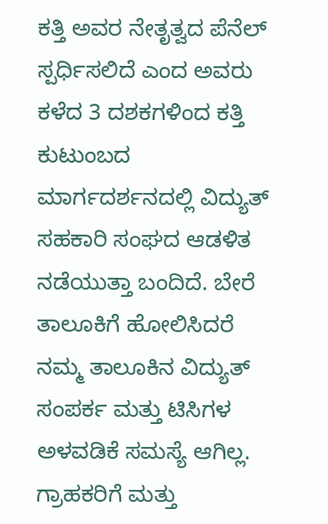ಕತ್ತಿ ಅವರ ನೇತೃತ್ವದ ಪೆನೆಲ್ ಸ್ಪರ್ಧಿಸಲಿದೆ ಎಂದ ಅವರು ಕಳೆದ 3 ದಶಕಗಳಿಂದ ಕತ್ತಿ ಕುಟುಂಬದ ಮಾರ್ಗದರ್ಶನದಲ್ಲಿ ವಿದ್ಯುತ್ ಸಹಕಾರಿ ಸಂಘದ ಆಡಳಿತ ನಡೆಯುತ್ತಾ ಬಂದಿದೆ. ಬೇರೆ ತಾಲೂಕಿಗೆ ಹೋಲಿಸಿದರೆ ನಮ್ಮ ತಾಲೂಕಿನ ವಿದ್ಯುತ್ ಸಂಪರ್ಕ ಮತ್ತು ಟಿಸಿಗಳ ಅಳವಡಿಕೆ ಸಮಸ್ಯೆ ಆಗಿಲ್ಲ. ಗ್ರಾಹಕರಿಗೆ ಮತ್ತು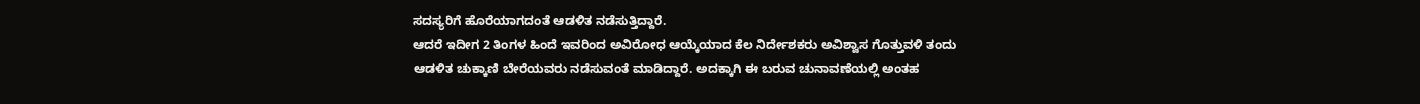ಸದಸ್ಯರಿಗೆ ಹೊರೆಯಾಗದಂತೆ ಆಡಳಿತ ನಡೆಸುತ್ತಿದ್ದಾರೆ.
ಆದರೆ ಇದೀಗ 2 ತಿಂಗಳ ಹಿಂದೆ ಇವರಿಂದ ಅವಿರೋಧ ಆಯ್ಕೆಯಾದ ಕೆಲ ನಿರ್ದೇಶಕರು ಅವಿಶ್ವಾಸ ಗೊತ್ತುವಳಿ ತಂದು ಆಡಳಿತ ಚುಕ್ಕಾಣಿ ಬೇರೆಯವರು ನಡೆಸುವಂತೆ ಮಾಡಿದ್ದಾರೆ. ಅದಕ್ಕಾಗಿ ಈ ಬರುವ ಚುನಾವಣೆಯಲ್ಲಿ ಅಂತಹ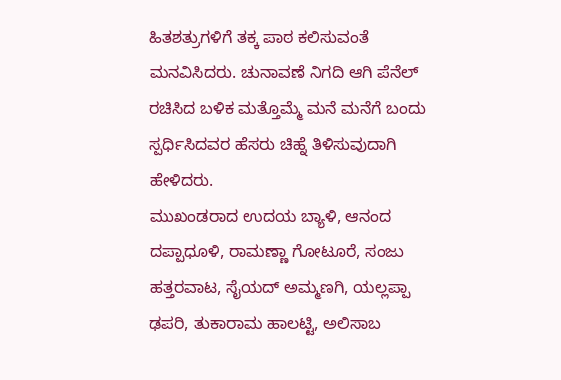ಹಿತಶತ್ರುಗಳಿಗೆ ತಕ್ಕ ಪಾಠ ಕಲಿಸುವಂತೆ ಮನವಿಸಿದರು. ಚುನಾವಣೆ ನಿಗದಿ ಆಗಿ ಪೆನೆಲ್ ರಚಿಸಿದ ಬಳಿಕ ಮತ್ತೊಮ್ಮೆ ಮನೆ ಮನೆಗೆ ಬಂದು ಸ್ಪರ್ಧಿಸಿದವರ ಹೆಸರು ಚಿಹ್ನೆ ತಿಳಿಸುವುದಾಗಿ ಹೇಳಿದರು.
ಮುಖಂಡರಾದ ಉದಯ ಬ್ಯಾಳಿ, ಆನಂದ ದಪ್ಪಾಧೂಳಿ, ರಾಮಣ್ಣಾ ಗೋಟೂರೆ, ಸಂಜು ಹತ್ತರವಾಟ, ಸೈಯದ್ ಅಮ್ಮಣಗಿ, ಯಲ್ಲಪ್ಪಾ ಢಪರಿ, ತುಕಾರಾಮ ಹಾಲಟ್ಟಿ, ಅಲಿಸಾಬ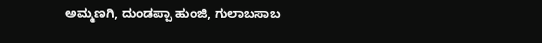ಅಮ್ಮಣಗಿ, ದುಂಡಪ್ಪಾ ಹುಂಜಿ, ಗುಲಾಬಸಾಬ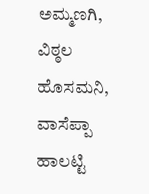ಅಮ್ಮಣಗಿ, ವಿಠ್ಠಲ ಹೊಸಮನಿ, ವಾಸೆಪ್ಪಾ ಹಾಲಟ್ಟಿ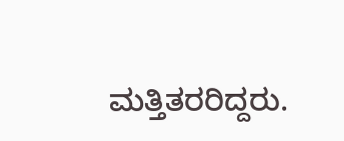ಮತ್ತಿತರರಿದ್ದರು.